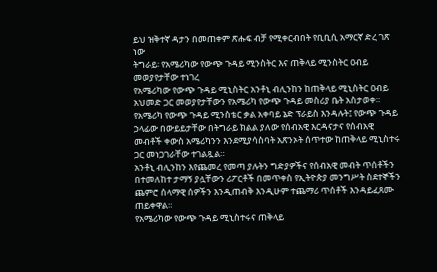ይህ ዝቅተኛ ዳታን በመጠቀም ጽሑፍ ብቻ የሚቀርብበት የቢቢሲ አማርኛ ድረ ገጽ ነው
ትግራይ፡ የአሜሪካው የውጭ ጉዳይ ሚንስትር እና ጠቅላይ ሚንስትር ዐብይ መወያየታቸው ተነገረ
የአሜሪካው የውጭ ጉዳይ ሚኒስትር አንቶኒ ብሊንከን ከጠቅላይ ሚኒስትር ዐብይ አህመድ ጋር መወያየታቸውን የአሜሪካ የውጭ ጉዳይ መስሪያ ቤት አስታወቀ።
የአሜሪካ የውጭ ጉዳይ ሚንስቴር ቃል አቀባይ ኔድ ፕራይስ እንዳሉት፤ የውጭ ጉዳይ ኃላፊው በውይይታቸው በትግራይ ክልል ያለው የሰብአዊ እርዳናታና የሰብአዊ መብቶች ቀውስ አሜሪካንን እንደሚያሳስባት አጽንኦት ሰጥተው ከጠቅላይ ሚኒስተሩ ጋር መነጋገራቸው ተገልጿል።
አንቶኒ ብሊንከን እየጨመረ የመጣ ያሉትን ግድያዎችና የሰብአዊ መብት ጥሰቶችን በተመለከተ ታማኝ ያሏቸውን ሪፖርቶች በመጥቀስ የኢትዮጵያ መንግሥት ስደተኞችን ጨምሮ ሰላማዊ ሰዎችን እንዲጠብቅ እንዲሁም ተጨማሪ ጥሰቶች እንዳይፈጸሙ ጠይቀዋል።
የአሜሪካው የውጭ ጉዳይ ሚኒስተሩና ጠቅላይ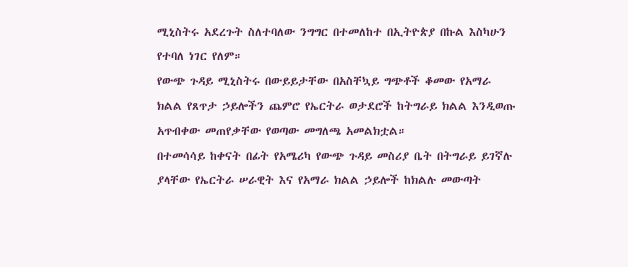ሚኒስትሩ አደረጉት ስለተባለው ንግግር በተመለከተ በኢትዮጵያ በኩል እስካሁን የተባለ ነገር የለም።
የውጭ ጉዳይ ሚኒስትሩ በውይይታቸው በአስቸኳይ ግጭቶች ቆመው የአማራ ክልል የጸጥታ ኃይሎችን ጨምሮ የኤርትራ ወታደሮች ከትግራይ ክልል እንዲወጡ አጥብቀው መጠየቃቸው የወጣው መግለጫ አመልክቷል።
በተመሳሳይ ከቀናት በፊት የአሜሪካ የውጭ ጉዳይ መስሪያ ቤት በትግራይ ይገኛሉ ያላቸው የኤርትራ ሠራዊት እና የአማራ ክልል ኃይሎች ከክልሉ መውጣት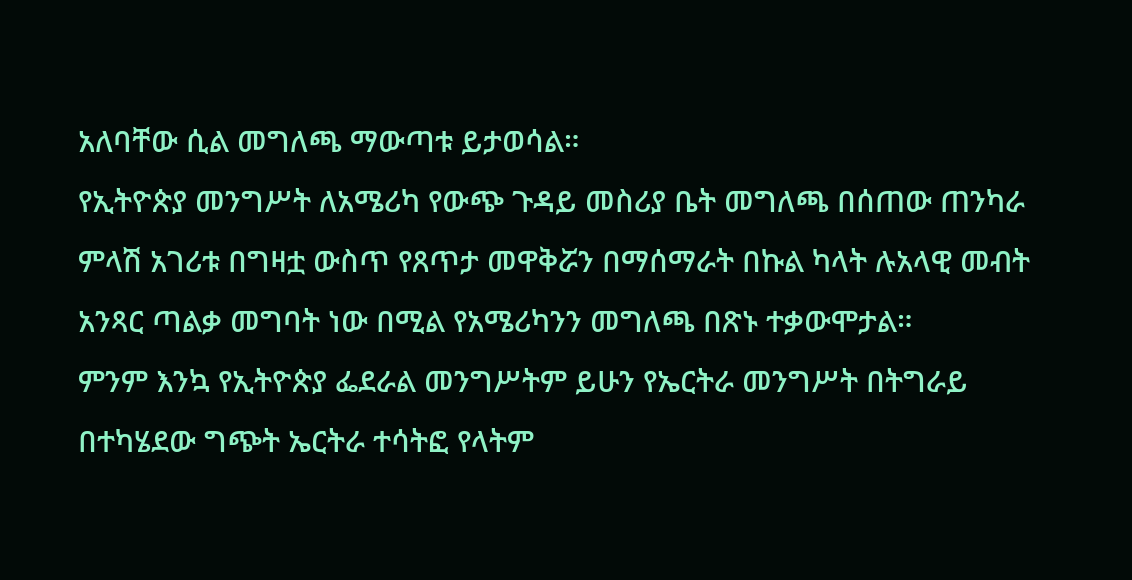አለባቸው ሲል መግለጫ ማውጣቱ ይታወሳል።
የኢትዮጵያ መንግሥት ለአሜሪካ የውጭ ጉዳይ መስሪያ ቤት መግለጫ በሰጠው ጠንካራ ምላሽ አገሪቱ በግዛቷ ውስጥ የጸጥታ መዋቅሯን በማሰማራት በኩል ካላት ሉአላዊ መብት አንጻር ጣልቃ መግባት ነው በሚል የአሜሪካንን መግለጫ በጽኑ ተቃውሞታል።
ምንም እንኳ የኢትዮጵያ ፌደራል መንግሥትም ይሁን የኤርትራ መንግሥት በትግራይ በተካሄደው ግጭት ኤርትራ ተሳትፎ የላትም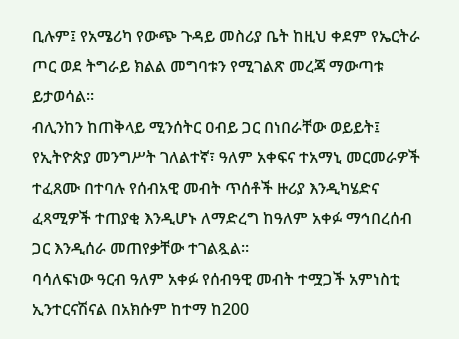ቢሉም፤ የአሜሪካ የውጭ ጉዳይ መስሪያ ቤት ከዚህ ቀደም የኤርትራ ጦር ወደ ትግራይ ክልል መግባቱን የሚገልጽ መረጃ ማውጣቱ ይታወሳል።
ብሊንከን ከጠቅላይ ሚንሰትር ዐብይ ጋር በነበራቸው ወይይት፤ የኢትዮጵያ መንግሥት ገለልተኛ፣ ዓለም አቀፍና ተአማኒ መርመራዎች ተፈጸሙ በተባሉ የሰብአዊ መብት ጥሰቶች ዙሪያ እንዲካሄድና ፈጻሚዎች ተጠያቂ እንዲሆኑ ለማድረግ ከዓለም አቀፉ ማኅበረሰብ ጋር እንዲሰራ መጠየቃቸው ተገልጿል።
ባሳለፍነው ዓርብ ዓለም አቀፉ የሰብዓዊ መብት ተሟጋች አምነስቲ ኢንተርናሽናል በአክሱም ከተማ ከ200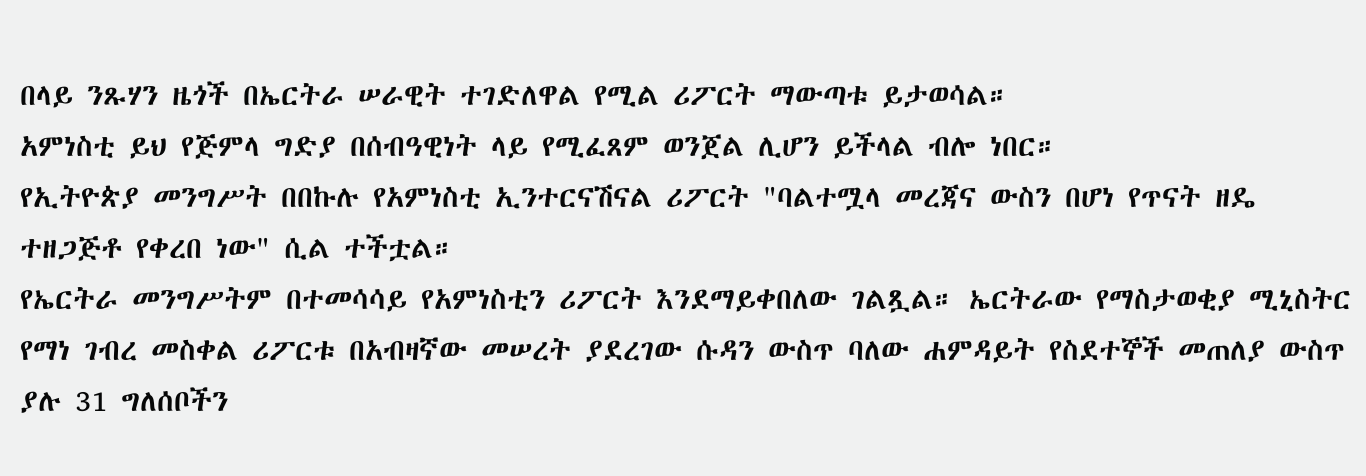በላይ ንጹሃን ዜጎች በኤርትራ ሠራዊት ተገድለዋል የሚል ሪፖርት ማውጣቱ ይታወሳል።
አምነስቲ ይህ የጅምላ ግድያ በሰብዓዊነት ላይ የሚፈጸም ወንጀል ሊሆን ይችላል ብሎ ነበር።
የኢትዮጵያ መንግሥት በበኩሉ የአምነስቲ ኢንተርናሽናል ሪፖርት "ባልተሟላ መረጃና ውስን በሆነ የጥናት ዘዴ ተዘጋጅቶ የቀረበ ነው" ሲል ተችቷል።
የኤርትራ መንግሥትም በተመሳሳይ የአምነስቲን ሪፖርት እንደማይቀበለው ገልጿል። ኤርትራው የማስታወቂያ ሚኒስትር የማነ ገብረ መስቀል ሪፖርቱ በአብዛኛው መሠረት ያደረገው ሱዳን ውስጥ ባለው ሐምዳይት የስደተኞች መጠለያ ውስጥ ያሉ 31 ግለሰቦችን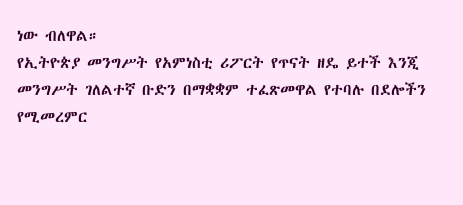ነው ብለዋል።
የኢትዮጵያ መንግሥት የአምነስቲ ሪፖርት የጥናት ዘዴ ይተች እንጂ መንግሥት ገለልተኛ ቡድን በማቋቋም ተፈጽመዋል የተባሉ በደሎችን የሚመረምር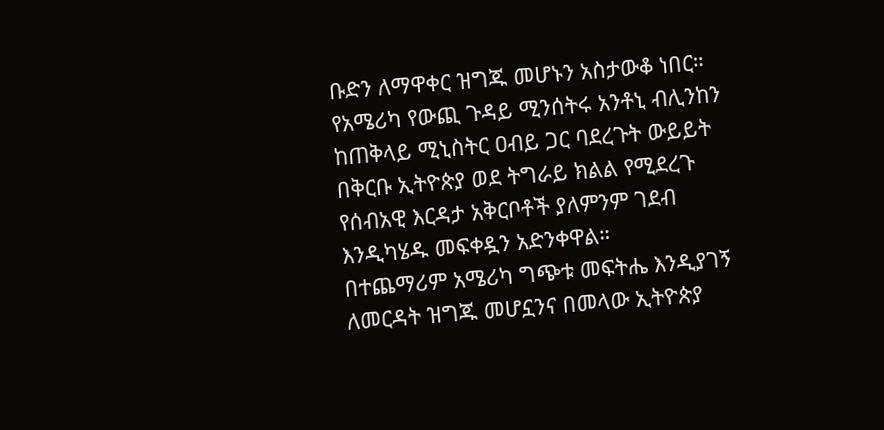ቡድን ለማዋቀር ዝግጁ መሆኑን አስታውቆ ነበር።
የአሜሪካ የውጪ ጉዳይ ሚንሰትሩ አንቶኒ ብሊንከን ከጠቅላይ ሚኒስትር ዐብይ ጋር ባደረጉት ውይይት በቅርቡ ኢትዮጵያ ወደ ትግራይ ክልል የሚደረጉ የሰብአዊ እርዳታ አቅርቦቶች ያለምንም ገደብ እንዲካሄዱ መፍቀዷን አድንቀዋል።
በተጨማሪም አሜሪካ ግጭቱ መፍትሔ እንዲያገኝ ለመርዳት ዝግጁ መሆኗንና በመላው ኢትዮጵያ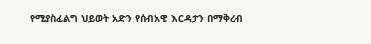የሚያስፈልግ ህይወት አድን የሰብአዊ እርዳታን በማቅረብ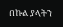በኩል ያላትን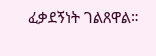ፈቃደኝነት ገልጸዋል።